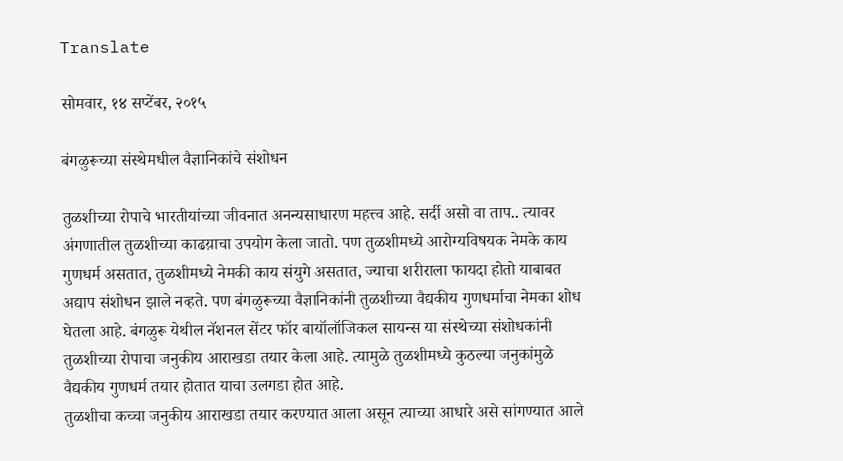Translate

सोमवार, १४ सप्टेंबर, २०१५

बंगळुरूच्या संस्थेमधील वैज्ञानिकांचे संशोधन

तुळशीच्या रोपाचे भारतीयांच्या जीवनात अनन्यसाधारण महत्त्व आहे. सर्दी असो वा ताप.. त्यावर अंगणातील तुळशीच्या काढय़ाचा उपयोग केला जातो. पण तुळशीमध्ये आरोग्यविषयक नेमके काय गुणधर्म असतात, तुळशीमध्ये नेमकी काय संयुगे असतात, ज्याचा शरीराला फायदा होतो याबाबत अद्याप संशोधन झाले नव्हते. पण बंगळुरूच्या वैज्ञानिकांनी तुळशीच्या वैद्यकीय गुणधर्माचा नेमका शोध घेतला आहे. बंगळुरू येथील नॅशनल सेंटर फॉर बायॉलॉजिकल सायन्स या संस्थेच्या संशोधकांनी तुळशीच्या रोपाचा जनुकीय आराखडा तयार केला आहे. त्यामुळे तुळशीमध्ये कुठल्या जनुकांमुळे वैद्यकीय गुणधर्म तयार होतात याचा उलगडा होत आहे.
तुळशीचा कच्चा जनुकीय आराखडा तयार करण्यात आला असून त्याच्या आधारे असे सांगण्यात आले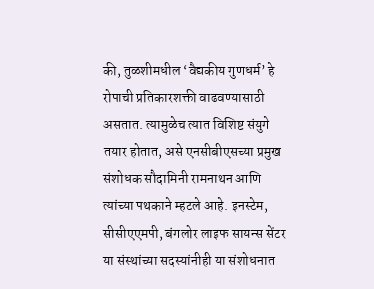की, तुळशीमधील ‘वैद्यकीय गुणधर्म’ हे रोपाची प्रतिकारशक्ती वाढवण्यासाठी असतात. त्यामुळेच त्यात विशिष्ट संयुगे तयार होतात, असे एनसीबीएसच्या प्रमुख संशोधक सौदामिनी रामनाथन आणि त्यांच्या पथकाने म्हटले आहे. इनस्टेम, सीसीएएमपी, बंगलोर लाइफ सायन्स सेंटर या संस्थांच्या सदस्यांनीही या संशोधनात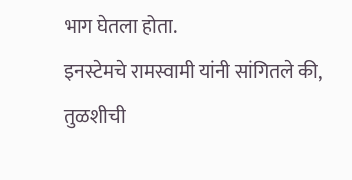भाग घेतला होता.
इनस्टेमचे रामस्वामी यांनी सांगितले की, तुळशीची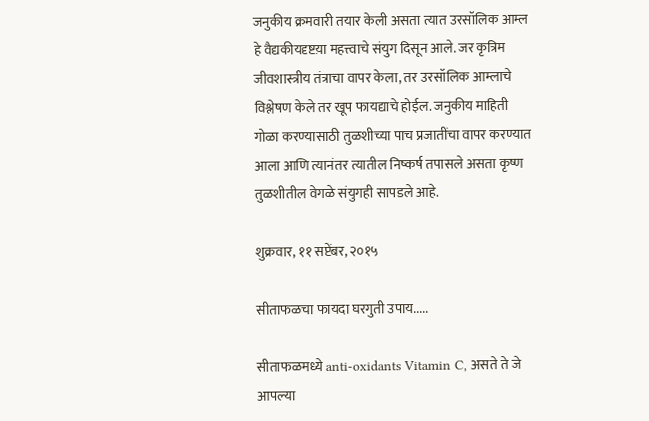जनुकीय क्रमवारी तयार केली असता त्यात उरसॉलिक आम्ल हे वैद्यकीयदृष्टय़ा महत्त्वाचे संयुग दिसून आले. जर कृत्रिम जीवशास्त्रीय तंत्राचा वापर केला, तर उरसॉलिक आम्लाचे विश्लेषण केले तर खूप फायद्याचे होईल. जनुकीय माहिती गोळा करण्यासाठी तुळशीच्या पाच प्रजातींचा वापर करण्यात आला आणि त्यानंतर त्यातील निष्कर्ष तपासले असता कृष्ण तुळशीतील वेगळे संयुगही सापडले आहे.

शुक्रवार, ११ सप्टेंबर, २०१५

सीताफळचा फायदा घरगुती उपाय.....

सीताफळमध्ये anti-oxidants Vitamin C, असते ते जे आपल्या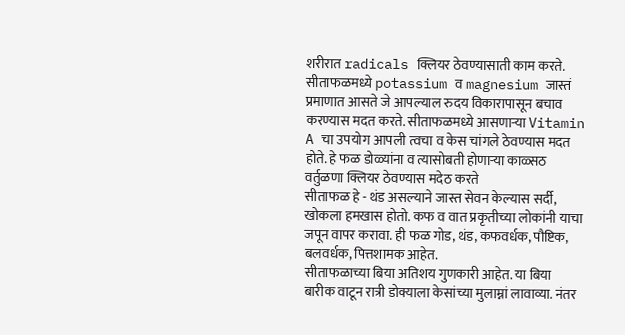शरीरात radicals क्लियर ठेवण्यासाती काम करते.
सीताफळमध्ये potassium व magnesium जास्तं प्रमाणात आसते जे आपल्याल रुदय विकारापासून बचाव करण्यास मदत करते. सीताफळमध्ये आसणार्‍या Vitamin A चा उपयोग आपली त्वचा व केस चांगले ठेवण्यास मदत होते. हे फळ डोळ्यांना व त्यासोबती होणार्‍या काळ्सठ वर्तुळणा क्लियर ठेवण्यास मदेठ करते
सीताफळ हे - थंड असल्याने जास्त सेवन केल्यास सर्दी, खोकला हमखास होतो. कफ व वात प्रकृतीच्या लोकांनी याचा जपून वापर करावा. ही फळ गोड, थंड, कफवर्धक, पौष्टिक, बलवर्धक, पित्तशामक आहेत.
सीताफळाच्या बिया अतिशय गुणकारी आहेत. या बिया बारीक वाटून रात्री डोक्याला केसांच्या मुलाम्नां लावाव्या. नंतर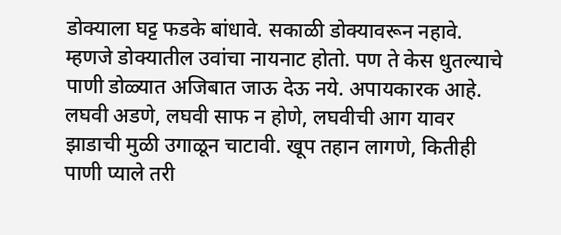डोक्याला घट्ट फडके बांधावे. सकाळी डोक्यावरून नहावे. म्हणजे डोक्यातील उवांचा नायनाट होतो. पण ते केस धुतल्याचे पाणी डोळ्यात अजिबात जाऊ देऊ नये. अपायकारक आहे.
लघवी अडणे, लघवी साफ न होणे, लघवीची आग यावर झाडाची मुळी उगाळून चाटावी. खूप तहान लागणे, कितीही पाणी प्याले तरी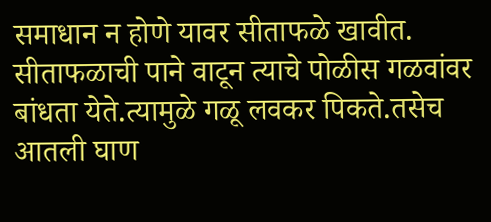समाधान न होणे यावर सीताफळे खावीत.
सीताफळाची पाने वाटून त्याचे पोळीस गळवांवर बांधता येते.त्यामुळे गळू लवकर पिकते.तसेच आतली घाण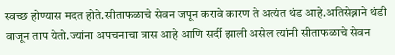स्वच्छ होण्यास मदत होते.सीताफळाचे सेवन जपून करावे कारण ते अत्यंत थंड आहे.अतिसेब्नाने थंडी वाजून ताप येतो.ज्यांना अपचनाचा त्रास आहे आणि सर्दी झाली असेल त्यांनी सीताफळाचे सेवन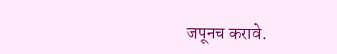जपूनच करावे.